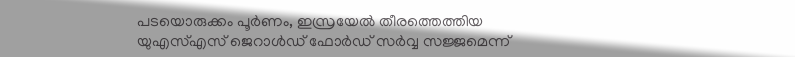പടയൊരുക്കം പൂർണം, ഇസ്രയേൽ തീരത്തെത്തിയ യുഎസ്എസ് ജെറാൾഡ് ഫോർഡ് സർവ്വ സജ്ജമെന്ന്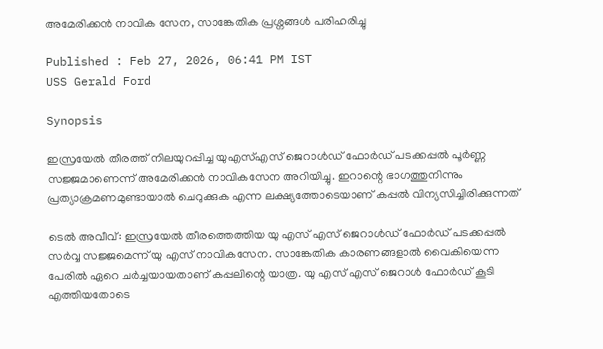അമേരിക്കൻ നാവിക സേന, സാങ്കേതിക പ്രശ്നങ്ങൾ പരിഹരിച്ചു

Published : Feb 27, 2026, 06:41 PM IST
USS Gerald Ford

Synopsis

ഇസ്രയേൽ തീരത്ത് നിലയുറപ്പിച്ച യുഎസ്എസ് ജെറാൾഡ് ഫോർഡ് പടക്കപ്പൽ പൂർണ്ണ സജ്ജമാണെന്ന് അമേരിക്കൻ നാവികസേന അറിയിച്ചു. ഇറാന്റെ ഭാഗത്തുനിന്നും പ്രത്യാക്രമണമുണ്ടായാൽ ചെറുക്കുക എന്ന ലക്ഷ്യത്തോടെയാണ് കപ്പൽ വിന്യസിച്ചിരിക്കുന്നത്

ടെൽ അവീവ്: ഇസ്രയേൽ തീരത്തെത്തിയ യു എസ് എസ് ജെറാൾഡ് ഫോർഡ് പടക്കപ്പൽ സർവ്വ സജ്ജമെന്ന് യു എസ് നാവികസേന. സാങ്കേതിക കാരണങ്ങളാൽ വൈകിയെന്ന പേരിൽ ഏറെ ചർച്ചയായതാണ് കപ്പലിന്റെ യാത്ര. യു എസ് എസ് ജെറാൾ ഫോർഡ് കൂടി എത്തിയതോടെ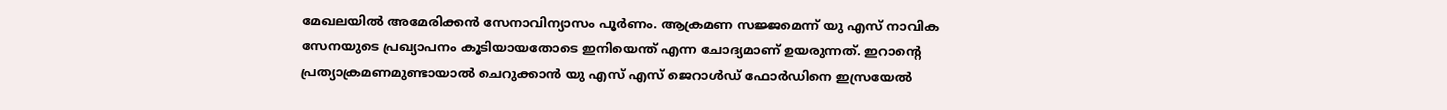മേഖലയിൽ അമേരിക്കൻ സേനാവിന്യാസം പൂർണം. ആക്രമണ സജ്ജമെന്ന് യു എസ് നാവിക സേനയുടെ പ്രഖ്യാപനം കൂടിയായതോടെ ഇനിയെന്ത് എന്ന ചോദ്യമാണ് ഉയരുന്നത്. ഇറാന്റെ പ്രത്യാക്രമണമുണ്ടായാൽ ചെറുക്കാൻ യു എസ് എസ് ജെറാൾഡ് ഫോർഡിനെ ഇസ്രയേൽ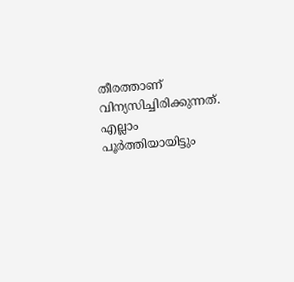തീരത്താണ് വിന്യസിച്ചിരിക്കുന്നത്. എല്ലാം പൂർത്തിയായിട്ടും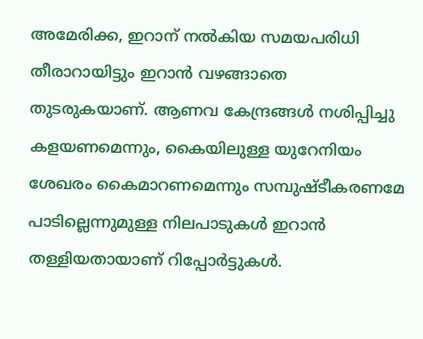അമേരിക്ക, ഇറാന് നൽകിയ സമയപരിധി തീരാറായിട്ടും ഇറാൻ വഴങ്ങാതെ തുടരുകയാണ്. ആണവ കേന്ദ്രങ്ങൾ നശിപ്പിച്ചു കളയണമെന്നും, കൈയിലുള്ള യുറേനിയം ശേഖരം കൈമാറണമെന്നും സമ്പുഷ്ടീകരണമേ പാടില്ലെന്നുമുള്ള നിലപാടുകൾ ഇറാൻ തള്ളിയതായാണ് റിപ്പോർട്ടുകൾ.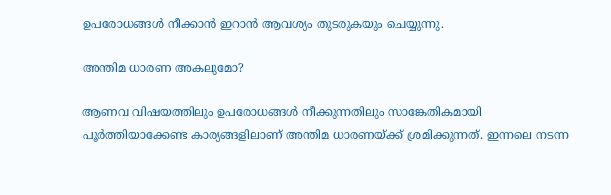ഉപരോധങ്ങൾ നീക്കാൻ ഇറാൻ ആവശ്യം തുടരുകയും ചെയ്യുന്നു.

അന്തിമ ധാരണ അകലുമോ?

ആണവ വിഷയത്തിലും ഉപരോധങ്ങൾ നീക്കുന്നതിലും സാങ്കേതികമായി പൂർത്തിയാക്കേണ്ട കാര്യങ്ങളിലാണ് അന്തിമ ധാരണയ്ക്ക് ശ്രമിക്കുന്നത്. ഇന്നലെ നടന്ന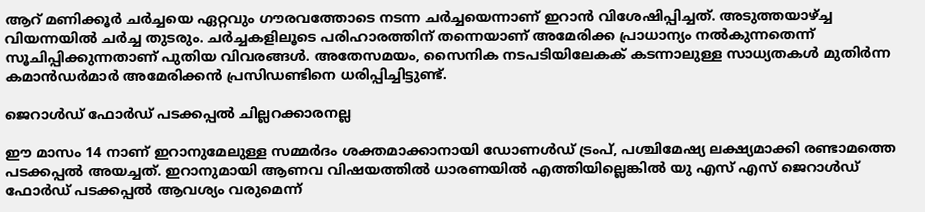ആറ് മണിക്കൂർ ചർച്ചയെ ഏറ്റവും ഗൗരവത്തോടെ നടന്ന ചർച്ചയെന്നാണ് ഇറാൻ വിശേഷിപ്പിച്ചത്. അടുത്തയാഴ്ച്ച വിയന്നയിൽ ചർച്ച തുടരും. ചർച്ചകളിലൂടെ പരിഹാരത്തിന് തന്നെയാണ് അമേരിക്ക പ്രാധാന്യം നൽകുന്നതെന്ന് സൂചിപ്പിക്കുന്നതാണ് പുതിയ വിവരങ്ങൾ. അതേസമയം, സൈനിക നടപടിയിലേകക് കടന്നാലുള്ള സാധ്യതകൾ മുതിർന്ന കമാൻഡർമാർ അമേരിക്കൻ പ്രസിഡണ്ടിനെ ധരിപ്പിച്ചിട്ടുണ്ട്.

ജെറാൾഡ് ഫോർഡ് പടക്കപ്പൽ ചില്ലറക്കാരനല്ല

ഈ മാസം 14 നാണ് ഇറാനുമേലുള്ള സമ്മർദം ശക്തമാക്കാനായി ഡോണൾഡ് ട്രംപ്, പശ്ചിമേഷ്യ ലക്ഷ്യമാക്കി രണ്ടാമത്തെ പടക്കപ്പൽ അയച്ചത്. ഇറാനുമായി ആണവ വിഷയത്തിൽ ധാരണയിൽ എത്തിയില്ലെങ്കിൽ യു എസ് എസ് ജെറാൾഡ് ഫോർഡ് പടക്കപ്പൽ ആവശ്യം വരുമെന്ന്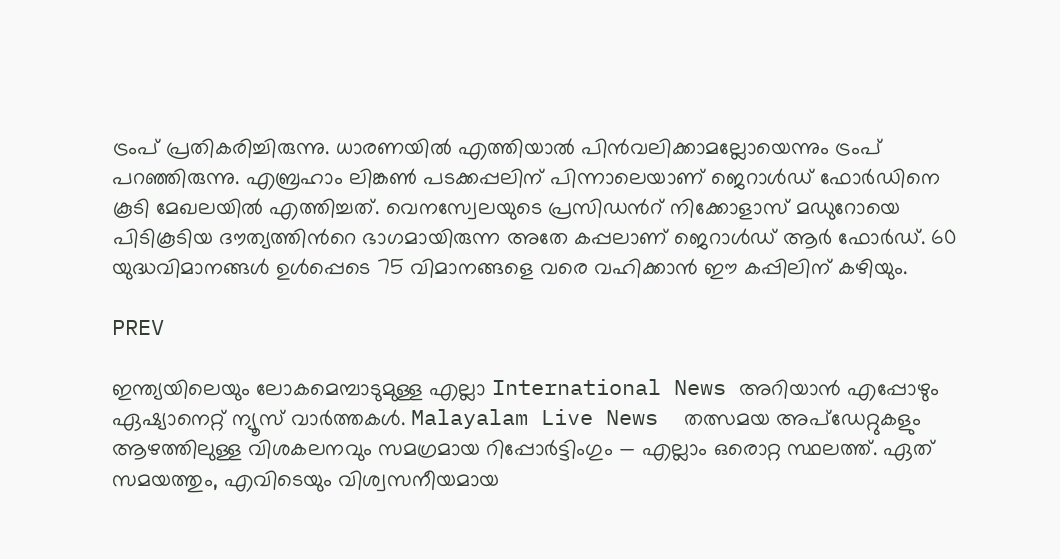ട്രംപ് പ്രതികരിച്ചിരുന്നു. ധാരണയിൽ എത്തിയാൽ പിൻവലിക്കാമല്ലോയെന്നും ട്രംപ് പറഞ്ഞിരുന്നു. എബ്രഹാം ലിങ്കണ്‍ പടക്കപ്പലിന് പിന്നാലെയാണ് ജെറാൾഡ് ഫോർഡിനെ കൂടി മേഖലയിൽ എത്തിച്ചത്. വെനസ്വേലയുടെ പ്രസിഡന്‍റ് നിക്കോളാസ് മഡുറോയെ പിടികൂടിയ ദൗത്യത്തിന്‍റെ ഭാഗമായിരുന്ന അതേ കപ്പലാണ് ജെറാൾഡ് ആർ ഫോർഡ്. 60 യുദ്ധവിമാനങ്ങൾ ഉൾപ്പെടെ 75 വിമാനങ്ങളെ വരെ വഹിക്കാൻ ഈ കപ്പിലിന് കഴിയും.

PREV

ഇന്ത്യയിലെയും ലോകമെമ്പാടുമുള്ള എല്ലാ International News അറിയാൻ എപ്പോഴും ഏഷ്യാനെറ്റ് ന്യൂസ് വാർത്തകൾ. Malayalam Live News  തത്സമയ അപ്‌ഡേറ്റുകളും ആഴത്തിലുള്ള വിശകലനവും സമഗ്രമായ റിപ്പോർട്ടിംഗും — എല്ലാം ഒരൊറ്റ സ്ഥലത്ത്. ഏത് സമയത്തും, എവിടെയും വിശ്വസനീയമായ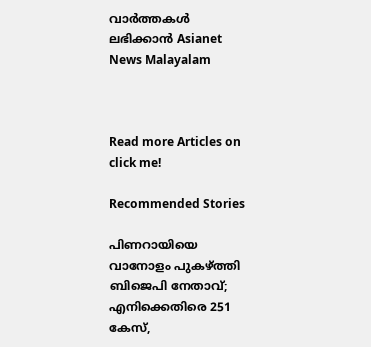വാർത്തകൾ ലഭിക്കാൻ Asianet News Malayalam



Read more Articles on
click me!

Recommended Stories

പിണറായിയെ വാനോളം പുകഴ്ത്തി ബിജെപി നേതാവ്; എനിക്കെതിരെ 251 കേസ്,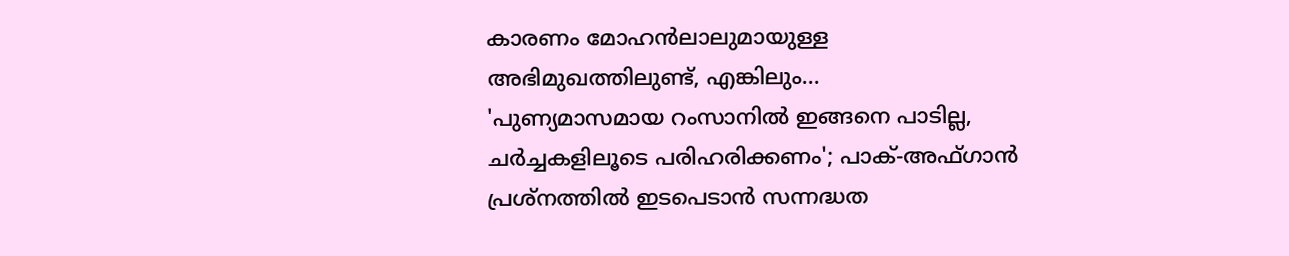കാരണം മോഹൻലാലുമായുള്ള അഭിമുഖത്തിലുണ്ട്, എങ്കിലും...
'പുണ്യമാസമായ റംസാനിൽ ഇങ്ങനെ പാടില്ല, ചർച്ചകളിലൂടെ പരിഹരിക്കണം'; പാക്-അഫ്ഗാൻ പ്രശ്നത്തിൽ ഇടപെടാൻ സന്നദ്ധത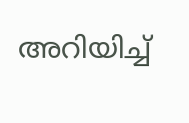അറിയിച്ച്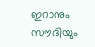ഇറാനും സൗദിയും